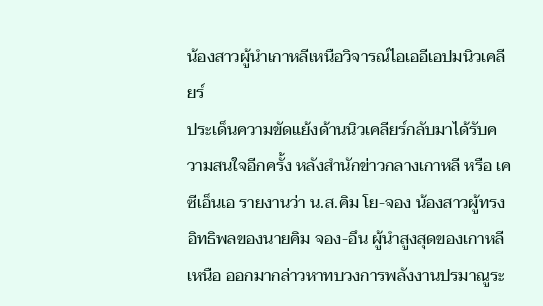น้องสาวผู้นำเกาหลีเหนือวิจารณ์ไอเออีเอปมนิวเคลียร์
ประเด็นความขัดแย้งด้านนิวเคลียร์กลับมาได้รับความสนใจอีกครั้ง หลังสำนักข่าวกลางเกาหลี หรือ เคซีเอ็นเอ รายงานว่า น.ส.คิม โย-จอง น้องสาวผู้ทรงอิทธิพลของนายคิม จอง-อึน ผู้นำสูงสุดของเกาหลีเหนือ ออกมากล่าวหาทบวงการพลังงานปรมาณูระ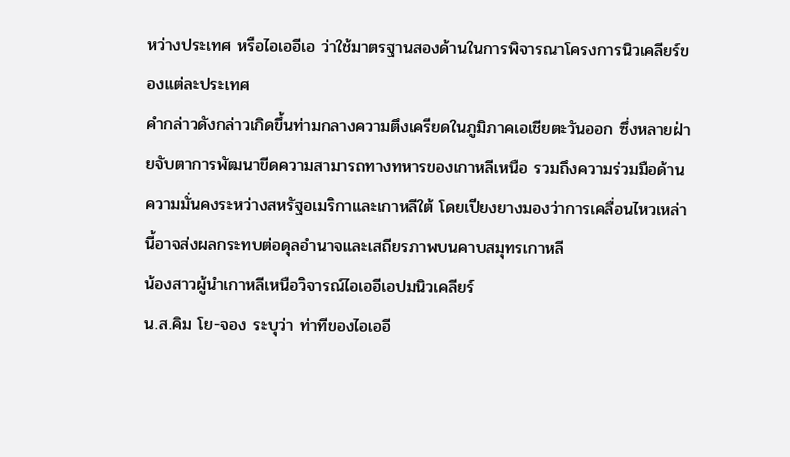หว่างประเทศ หรือไอเออีเอ ว่าใช้มาตรฐานสองด้านในการพิจารณาโครงการนิวเคลียร์ของแต่ละประเทศ
คำกล่าวดังกล่าวเกิดขึ้นท่ามกลางความตึงเครียดในภูมิภาคเอเชียตะวันออก ซึ่งหลายฝ่ายจับตาการพัฒนาขีดความสามารถทางทหารของเกาหลีเหนือ รวมถึงความร่วมมือด้านความมั่นคงระหว่างสหรัฐอเมริกาและเกาหลีใต้ โดยเปียงยางมองว่าการเคลื่อนไหวเหล่านี้อาจส่งผลกระทบต่อดุลอำนาจและเสถียรภาพบนคาบสมุทรเกาหลี
น้องสาวผู้นำเกาหลีเหนือวิจารณ์ไอเออีเอปมนิวเคลียร์
น.ส.คิม โย-จอง ระบุว่า ท่าทีของไอเออี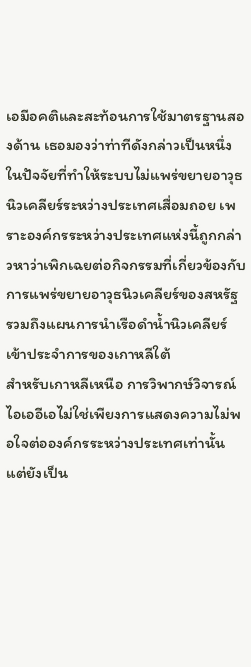เอมีอคติและสะท้อนการใช้มาตรฐานสองด้าน เธอมองว่าท่าทีดังกล่าวเป็นหนึ่งในปัจจัยที่ทำให้ระบบไม่แพร่ขยายอาวุธนิวเคลียร์ระหว่างประเทศเสื่อมถอย เพราะองค์กรระหว่างประเทศแห่งนี้ถูกกล่าวหาว่าเพิกเฉยต่อกิจกรรมที่เกี่ยวข้องกับการแพร่ขยายอาวุธนิวเคลียร์ของสหรัฐ รวมถึงแผนการนำเรือดำน้ำนิวเคลียร์เข้าประจำการของเกาหลีใต้
สำหรับเกาหลีเหนือ การวิพากษ์วิจารณ์ไอเออีเอไม่ใช่เพียงการแสดงความไม่พอใจต่อองค์กรระหว่างประเทศเท่านั้น แต่ยังเป็น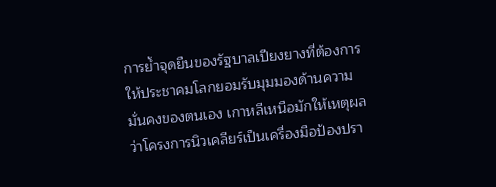การย้ำจุดยืนของรัฐบาลเปียงยางที่ต้องการให้ประชาคมโลกยอมรับมุมมองด้านความมั่นคงของตนเอง เกาหลีเหนือมักให้เหตุผลว่าโครงการนิวเคลียร์เป็นเครื่องมือป้องปรา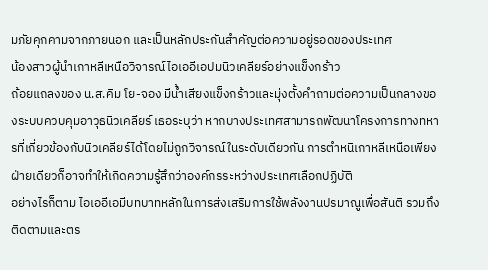มภัยคุกคามจากภายนอก และเป็นหลักประกันสำคัญต่อความอยู่รอดของประเทศ
น้องสาวผู้นำเกาหลีเหนือวิจารณ์ไอเออีเอปมนิวเคลียร์อย่างแข็งกร้าว
ถ้อยแถลงของ น.ส.คิม โย-จอง มีน้ำเสียงแข็งกร้าวและมุ่งตั้งคำถามต่อความเป็นกลางของระบบควบคุมอาวุธนิวเคลียร์ เธอระบุว่า หากบางประเทศสามารถพัฒนาโครงการทางทหารที่เกี่ยวข้องกับนิวเคลียร์ได้โดยไม่ถูกวิจารณ์ในระดับเดียวกัน การตำหนิเกาหลีเหนือเพียงฝ่ายเดียวก็อาจทำให้เกิดความรู้สึกว่าองค์กรระหว่างประเทศเลือกปฏิบัติ
อย่างไรก็ตาม ไอเออีเอมีบทบาทหลักในการส่งเสริมการใช้พลังงานปรมาณูเพื่อสันติ รวมถึงติดตามและตร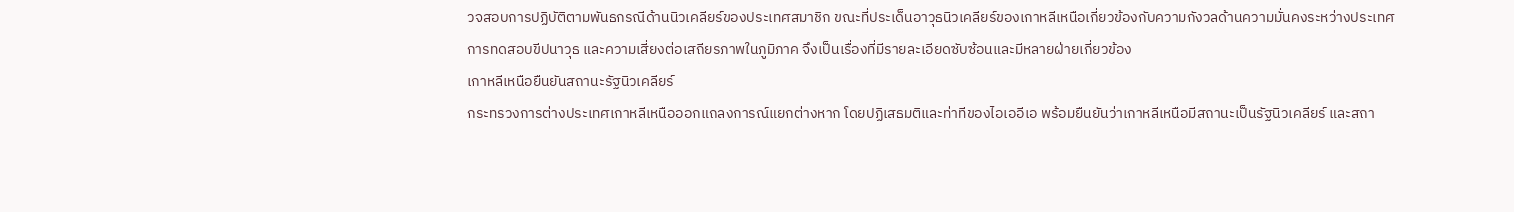วจสอบการปฏิบัติตามพันธกรณีด้านนิวเคลียร์ของประเทศสมาชิก ขณะที่ประเด็นอาวุธนิวเคลียร์ของเกาหลีเหนือเกี่ยวข้องกับความกังวลด้านความมั่นคงระหว่างประเทศ การทดสอบขีปนาวุธ และความเสี่ยงต่อเสถียรภาพในภูมิภาค จึงเป็นเรื่องที่มีรายละเอียดซับซ้อนและมีหลายฝ่ายเกี่ยวข้อง
เกาหลีเหนือยืนยันสถานะรัฐนิวเคลียร์
กระทรวงการต่างประเทศเกาหลีเหนือออกแถลงการณ์แยกต่างหาก โดยปฏิเสธมติและท่าทีของไอเออีเอ พร้อมยืนยันว่าเกาหลีเหนือมีสถานะเป็นรัฐนิวเคลียร์ และสถา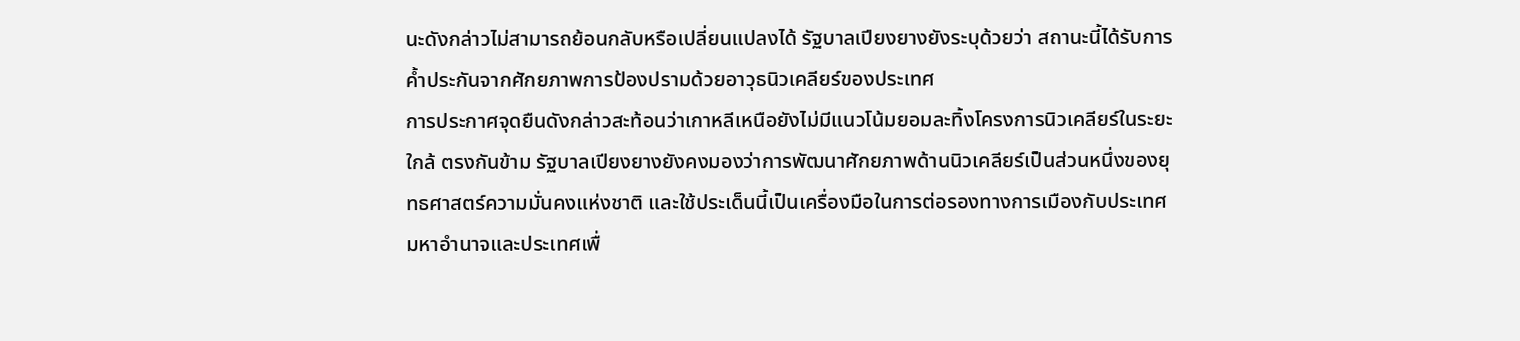นะดังกล่าวไม่สามารถย้อนกลับหรือเปลี่ยนแปลงได้ รัฐบาลเปียงยางยังระบุด้วยว่า สถานะนี้ได้รับการค้ำประกันจากศักยภาพการป้องปรามด้วยอาวุธนิวเคลียร์ของประเทศ
การประกาศจุดยืนดังกล่าวสะท้อนว่าเกาหลีเหนือยังไม่มีแนวโน้มยอมละทิ้งโครงการนิวเคลียร์ในระยะใกล้ ตรงกันข้าม รัฐบาลเปียงยางยังคงมองว่าการพัฒนาศักยภาพด้านนิวเคลียร์เป็นส่วนหนึ่งของยุทธศาสตร์ความมั่นคงแห่งชาติ และใช้ประเด็นนี้เป็นเครื่องมือในการต่อรองทางการเมืองกับประเทศมหาอำนาจและประเทศเพื่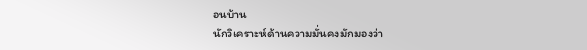อนบ้าน
นักวิเคราะห์ด้านความมั่นคงมักมองว่า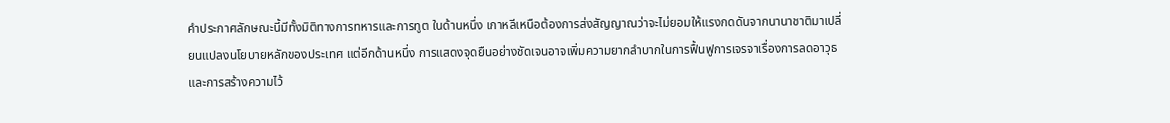คำประกาศลักษณะนี้มีทั้งมิติทางการทหารและการทูต ในด้านหนึ่ง เกาหลีเหนือต้องการส่งสัญญาณว่าจะไม่ยอมให้แรงกดดันจากนานาชาติมาเปลี่ยนแปลงนโยบายหลักของประเทศ แต่อีกด้านหนึ่ง การแสดงจุดยืนอย่างชัดเจนอาจเพิ่มความยากลำบากในการฟื้นฟูการเจรจาเรื่องการลดอาวุธและการสร้างความไว้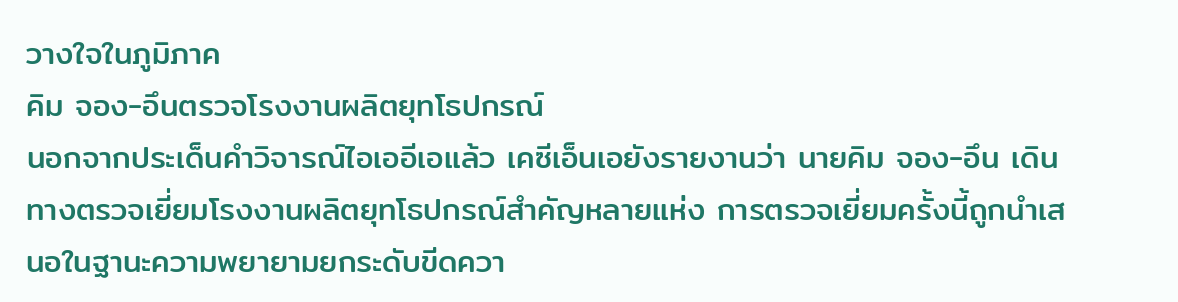วางใจในภูมิภาค
คิม จอง-อึนตรวจโรงงานผลิตยุทโธปกรณ์
นอกจากประเด็นคำวิจารณ์ไอเออีเอแล้ว เคซีเอ็นเอยังรายงานว่า นายคิม จอง-อึน เดินทางตรวจเยี่ยมโรงงานผลิตยุทโธปกรณ์สำคัญหลายแห่ง การตรวจเยี่ยมครั้งนี้ถูกนำเสนอในฐานะความพยายามยกระดับขีดควา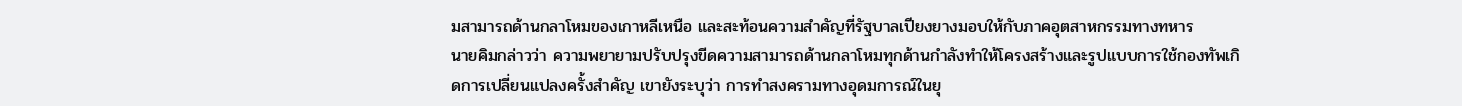มสามารถด้านกลาโหมของเกาหลีเหนือ และสะท้อนความสำคัญที่รัฐบาลเปียงยางมอบให้กับภาคอุตสาหกรรมทางทหาร
นายคิมกล่าวว่า ความพยายามปรับปรุงขีดความสามารถด้านกลาโหมทุกด้านกำลังทำให้โครงสร้างและรูปแบบการใช้กองทัพเกิดการเปลี่ยนแปลงครั้งสำคัญ เขายังระบุว่า การทำสงครามทางอุดมการณ์ในยุ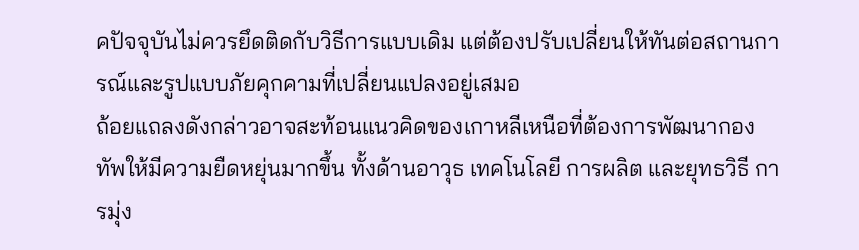คปัจจุบันไม่ควรยึดติดกับวิธีการแบบเดิม แต่ต้องปรับเปลี่ยนให้ทันต่อสถานการณ์และรูปแบบภัยคุกคามที่เปลี่ยนแปลงอยู่เสมอ
ถ้อยแถลงดังกล่าวอาจสะท้อนแนวคิดของเกาหลีเหนือที่ต้องการพัฒนากองทัพให้มีความยืดหยุ่นมากขึ้น ทั้งด้านอาวุธ เทคโนโลยี การผลิต และยุทธวิธี การมุ่ง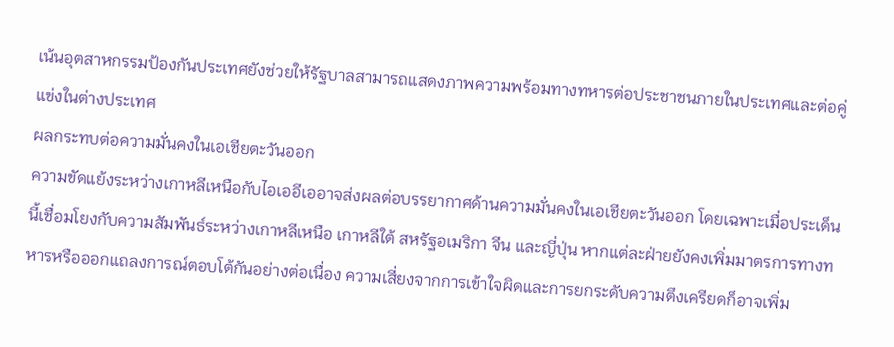เน้นอุตสาหกรรมป้องกันประเทศยังช่วยให้รัฐบาลสามารถแสดงภาพความพร้อมทางทหารต่อประชาชนภายในประเทศและต่อคู่แข่งในต่างประเทศ
ผลกระทบต่อความมั่นคงในเอเชียตะวันออก
ความขัดแย้งระหว่างเกาหลีเหนือกับไอเออีเออาจส่งผลต่อบรรยากาศด้านความมั่นคงในเอเชียตะวันออก โดยเฉพาะเมื่อประเด็นนี้เชื่อมโยงกับความสัมพันธ์ระหว่างเกาหลีเหนือ เกาหลีใต้ สหรัฐอเมริกา จีน และญี่ปุ่น หากแต่ละฝ่ายยังคงเพิ่มมาตรการทางทหารหรือออกแถลงการณ์ตอบโต้กันอย่างต่อเนื่อง ความเสี่ยงจากการเข้าใจผิดและการยกระดับความตึงเครียดก็อาจเพิ่ม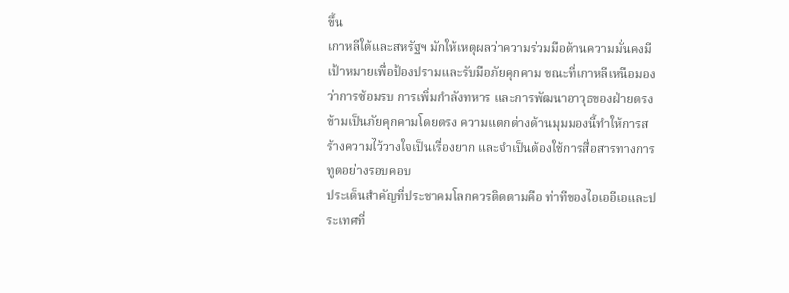ขึ้น
เกาหลีใต้และสหรัฐฯ มักให้เหตุผลว่าความร่วมมือด้านความมั่นคงมีเป้าหมายเพื่อป้องปรามและรับมือภัยคุกคาม ขณะที่เกาหลีเหนือมองว่าการซ้อมรบ การเพิ่มกำลังทหาร และการพัฒนาอาวุธของฝ่ายตรงข้ามเป็นภัยคุกคามโดยตรง ความแตกต่างด้านมุมมองนี้ทำให้การสร้างความไว้วางใจเป็นเรื่องยาก และจำเป็นต้องใช้การสื่อสารทางการทูตอย่างรอบคอบ
ประเด็นสำคัญที่ประชาคมโลกควรติดตามคือ ท่าทีของไอเออีเอและประเทศที่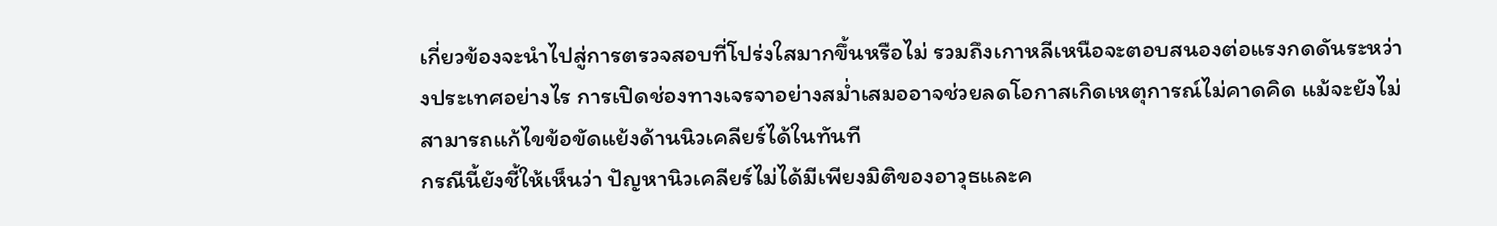เกี่ยวข้องจะนำไปสู่การตรวจสอบที่โปร่งใสมากขึ้นหรือไม่ รวมถึงเกาหลีเหนือจะตอบสนองต่อแรงกดดันระหว่างประเทศอย่างไร การเปิดช่องทางเจรจาอย่างสม่ำเสมออาจช่วยลดโอกาสเกิดเหตุการณ์ไม่คาดคิด แม้จะยังไม่สามารถแก้ไขข้อขัดแย้งด้านนิวเคลียร์ได้ในทันที
กรณีนี้ยังชี้ให้เห็นว่า ปัญหานิวเคลียร์ไม่ได้มีเพียงมิติของอาวุธและค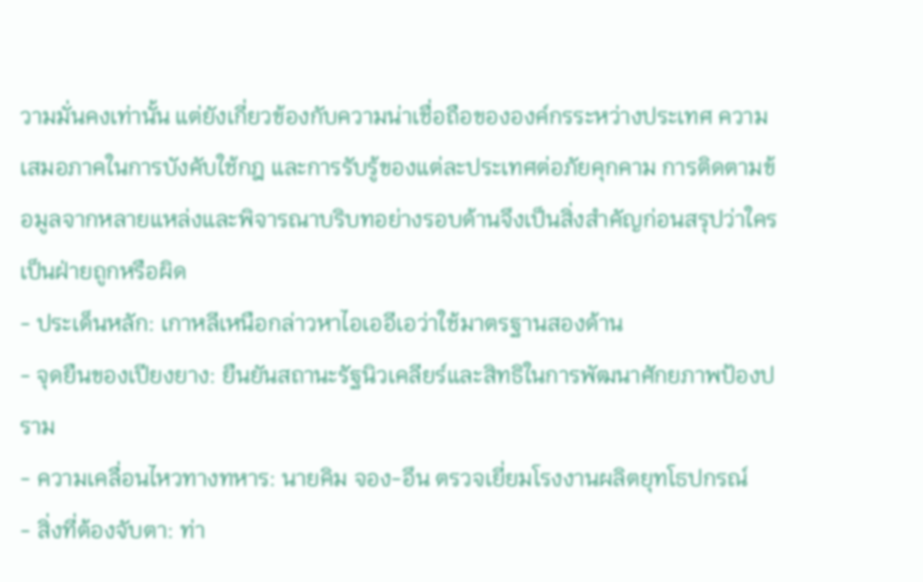วามมั่นคงเท่านั้น แต่ยังเกี่ยวข้องกับความน่าเชื่อถือขององค์กรระหว่างประเทศ ความเสมอภาคในการบังคับใช้กฎ และการรับรู้ของแต่ละประเทศต่อภัยคุกคาม การติดตามข้อมูลจากหลายแหล่งและพิจารณาบริบทอย่างรอบด้านจึงเป็นสิ่งสำคัญก่อนสรุปว่าใครเป็นฝ่ายถูกหรือผิด
- ประเด็นหลัก: เกาหลีเหนือกล่าวหาไอเออีเอว่าใช้มาตรฐานสองด้าน
- จุดยืนของเปียงยาง: ยืนยันสถานะรัฐนิวเคลียร์และสิทธิในการพัฒนาศักยภาพป้องปราม
- ความเคลื่อนไหวทางทหาร: นายคิม จอง-อึน ตรวจเยี่ยมโรงงานผลิตยุทโธปกรณ์
- สิ่งที่ต้องจับตา: ท่า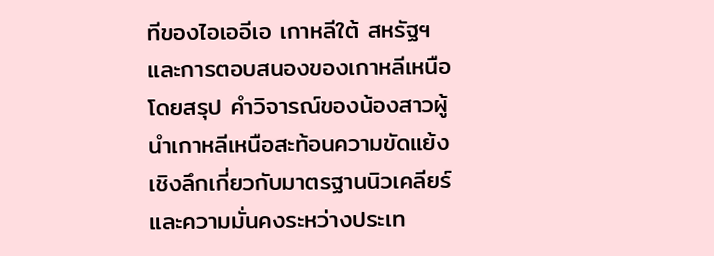ทีของไอเออีเอ เกาหลีใต้ สหรัฐฯ และการตอบสนองของเกาหลีเหนือ
โดยสรุป คำวิจารณ์ของน้องสาวผู้นำเกาหลีเหนือสะท้อนความขัดแย้งเชิงลึกเกี่ยวกับมาตรฐานนิวเคลียร์และความมั่นคงระหว่างประเท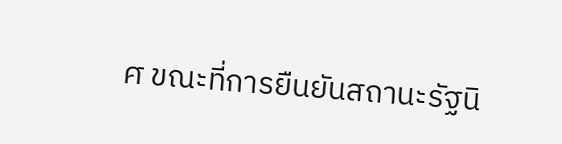ศ ขณะที่การยืนยันสถานะรัฐนิ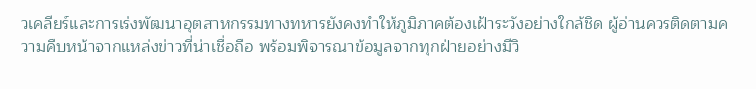วเคลียร์และการเร่งพัฒนาอุตสาหกรรมทางทหารยังคงทำให้ภูมิภาคต้องเฝ้าระวังอย่างใกล้ชิด ผู้อ่านควรติดตามความคืบหน้าจากแหล่งข่าวที่น่าเชื่อถือ พร้อมพิจารณาข้อมูลจากทุกฝ่ายอย่างมีวิ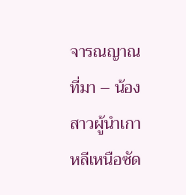จารณญาณ
ที่มา – น้องสาวผู้นำเกาหลีเหนือซัด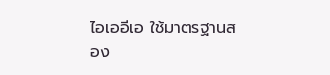ไอเออีเอ ใช้มาตรฐานสอง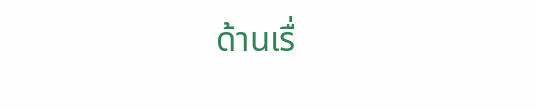ด้านเรื่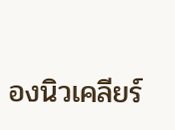องนิวเคลียร์